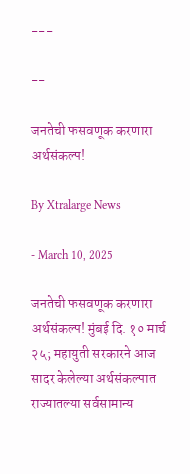---

--

जनतेची फसवणूक करणारा अर्थसंकल्प!

By Xtralarge News

- March 10, 2025

जनतेची फसवणूक करणारा अर्थसंकल्प! मुंबई दि. १० मार्च २५; महायुती सरकारने आज सादर केलेल्या अर्थसंकल्पात राज्यातल्या सर्वसामान्य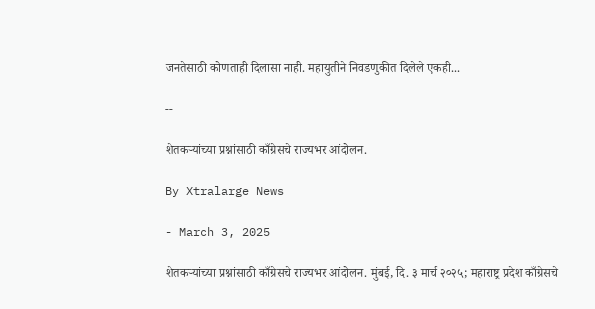जनतेसाठी कोणताही दिलासा नाही. महायुतीने निवडणुकीत दिलेले एकही...

--

शेतकऱ्यांच्या प्रश्नांसाठी काँग्रेसचे राज्यभर आंदोलन.

By Xtralarge News

- March 3, 2025

शेतकऱ्यांच्या प्रश्नांसाठी काँग्रेसचे राज्यभर आंदोलन. मुंबई, दि. ३ मार्च २०२५; महाराष्ट्र प्रदेश काँग्रेसचे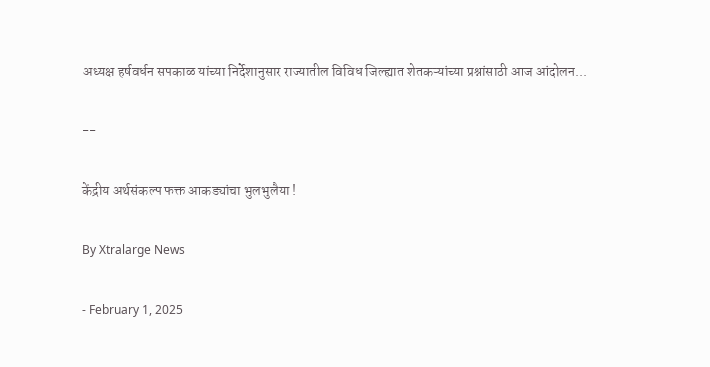अध्यक्ष हर्षवर्धन सपकाळ यांच्या निर्देशानुसार राज्यातील विविध जिल्ह्यात शेतकऱ्यांच्या प्रश्नांसाठी आज आंदोलन...

--

केंद्रीय अर्थसंकल्प फक्त आकड्यांचा भुलभुलैया !

By Xtralarge News

- February 1, 2025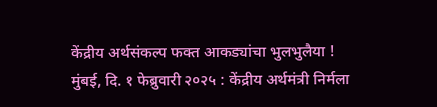केंद्रीय अर्थसंकल्प फक्त आकड्यांचा भुलभुलैया ! मुंबई, दि. १ फेब्रुवारी २०२५ : केंद्रीय अर्थमंत्री निर्मला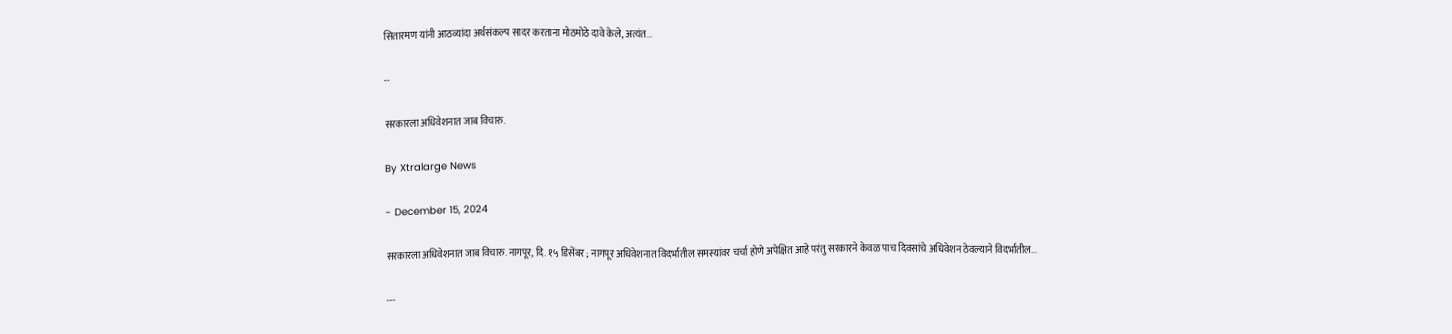सितारमण यांनी आठव्यांदा अर्थसंकल्प सादर करताना मोठमोठे दावे केले, अत्यंत...

--

सरकारला अधिवेशनात जाब विचारु.

By Xtralarge News

- December 15, 2024

सरकारला अधिवेशनात जाब विचारु. नागपूर, दि. १५ डिसेंबर ; नागपूर अधिवेशनात विदर्भातील समस्यांवर चर्चा होणे अपेक्षित आहे परंतु सरकारने केवळ पाच दिवसांचे अधिवेशन ठेवल्याने विदर्भातील...

---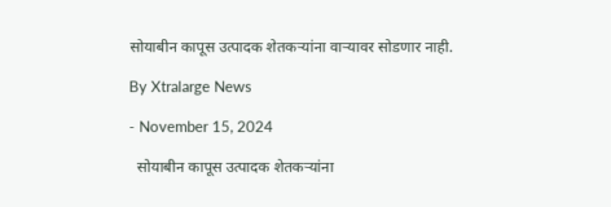सोयाबीन कापूस उत्पादक शेतकऱ्यांना वाऱ्यावर सोडणार नाही.

By Xtralarge News

- November 15, 2024

  सोयाबीन कापूस उत्पादक शेतकऱ्यांना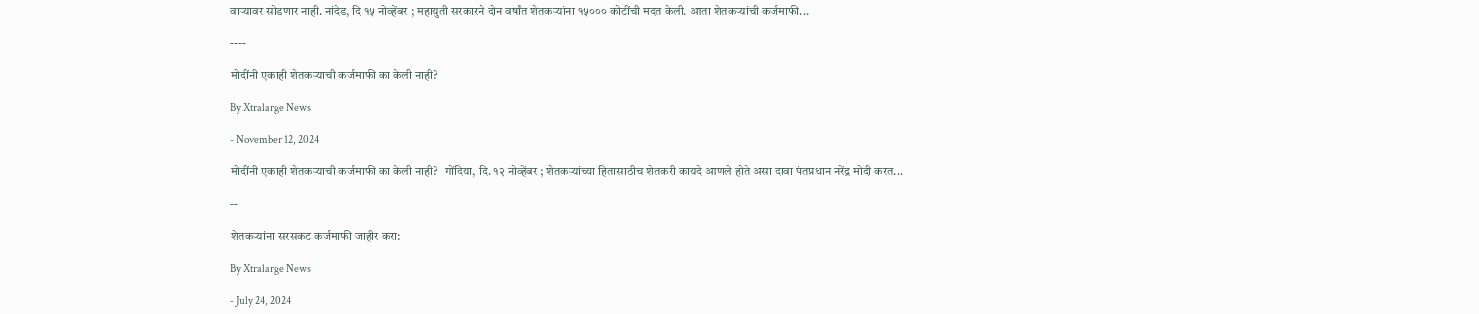वाऱ्यावर सोडणार नाही. नांदेड, दि १५ नोव्हेंबर ; महायुती सरकारने दोन वर्षांत शेतकऱ्यांना १५००० कोटींची मदत केली. आता शेतकऱ्यांची कर्जमाफी...

----

मोदींनी एकाही शेतकऱ्याची कर्जमाफी का केली नाही?

By Xtralarge News

- November 12, 2024

मोदींनी एकाही शेतकऱ्याची कर्जमाफी का केली नाही?   गोंदिया, दि. १२ नोव्हेंबर ; शेतकऱ्यांच्या हितासाठीच शेतकरी कायदे आणले होते असा दावा पंतप्रधान नरेंद्र मोदी करत...

--

शेतकऱ्यांना सरसकट कर्जमाफी जाहीर करा:

By Xtralarge News

- July 24, 2024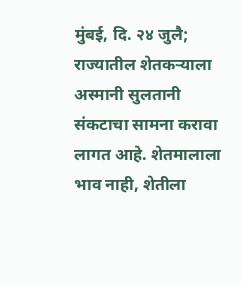मुंबई, दि. २४ जुलै; राज्यातील शेतकऱ्याला अस्मानी सुलतानी संकटाचा सामना करावा लागत आहे. शेतमालाला भाव नाही, शेतीला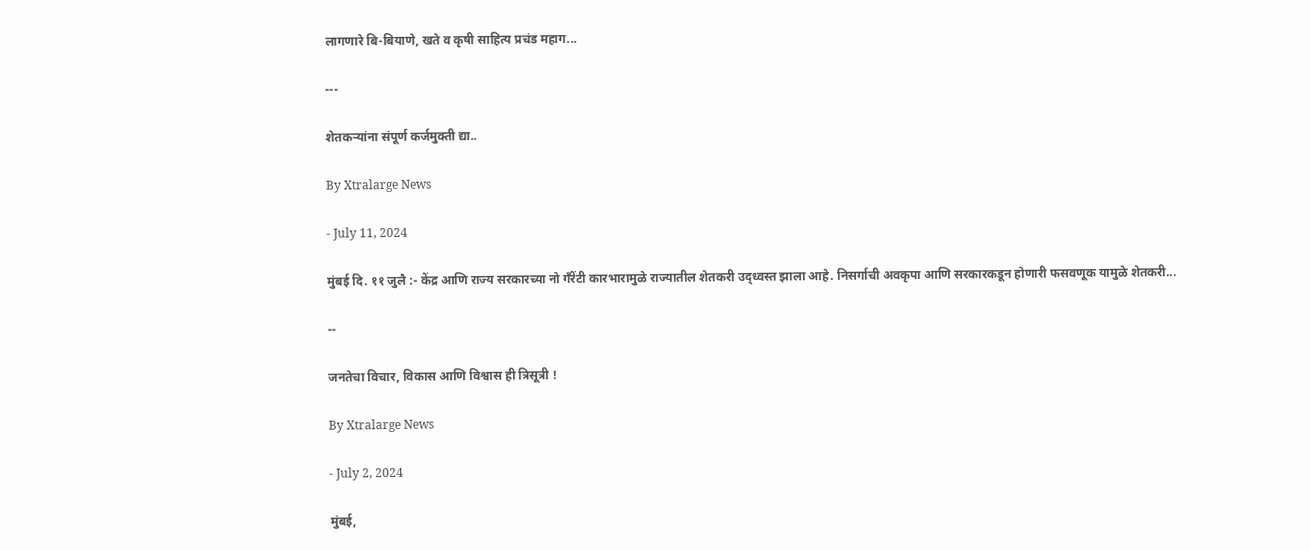लागणारे बि-बियाणे, खते व कृषी साहित्य प्रचंड महाग...

---

शेतकऱ्यांना संपूर्ण कर्जमुक्ती द्या..

By Xtralarge News

- July 11, 2024

मुंबई दि. ११ जुलै :- केंद्र आणि राज्य सरकारच्या नो गँरेंटी कारभारामुळे राज्यातील शेतकरी उद्ध्वस्त झाला आहे. निसर्गाची अवकृपा आणि सरकारकडून होणारी फसवणूक यामुळे शेतकरी...

--

जनतेचा विचार, विकास आणि विश्वास ही त्रिसूत्री !

By Xtralarge News

- July 2, 2024

मुंबई,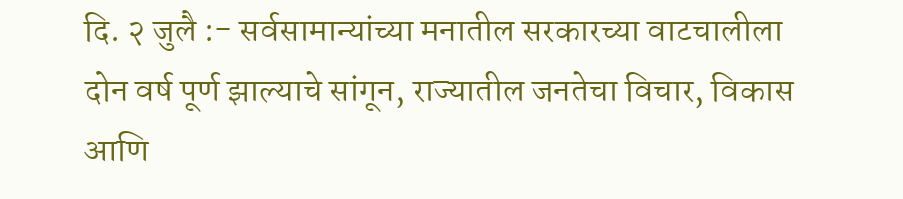दि. २ जुलै :- सर्वसामान्यांच्या मनातील सरकारच्या वाटचालीला दोन वर्ष पूर्ण झाल्याचे सांगून, राज्यातील जनतेचा विचार, विकास आणि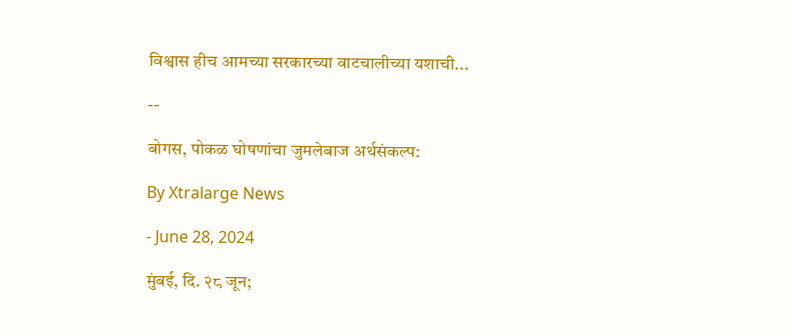विश्वास हीच आमच्या सरकारच्या वाटचालीच्या यशाची...

--

बोगस, पोकळ घोषणांचा जुमलेबाज अर्थसंकल्प:

By Xtralarge News

- June 28, 2024

मुंबई, दि. २८ जून;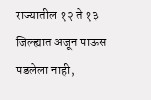राज्यातील १२ ते १३ जिल्ह्यात अजून पाऊस पडलेला नाही,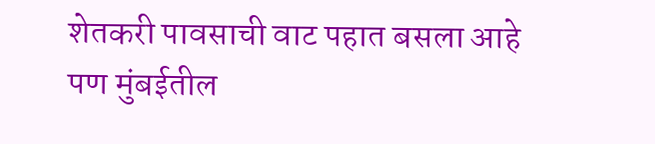शेतकरी पावसाची वाट पहात बसला आहे पण मुंबईतील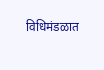विधिमंडळात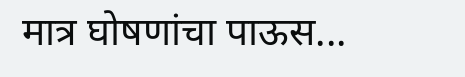मात्र घोषणांचा पाऊस...